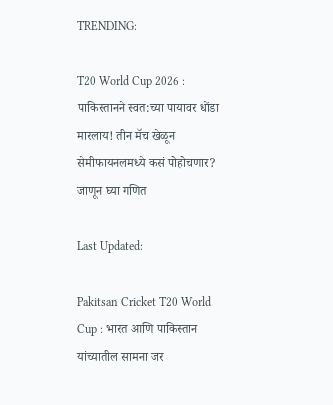TRENDING:

T20 World Cup 2026 : पाकिस्तानने स्वत:च्या पायावर धोंडा मारलाय! तीन मॅच खेळून सेमीफायनलमध्ये कसं पोहोचणार? जाणून घ्या गणित

Last Updated:

Pakitsan Cricket T20 World Cup : भारत आणि पाकिस्तान यांच्यातील सामना जर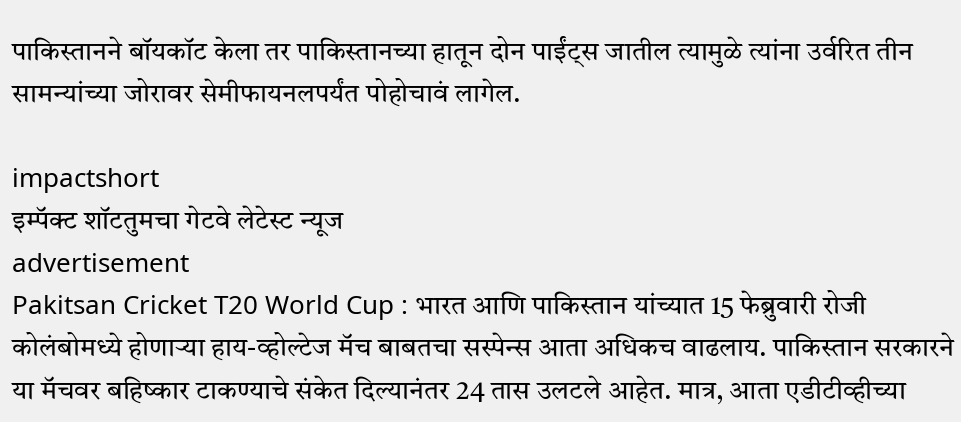पाकिस्तानने बॉयकॉट केला तर पाकिस्तानच्या हातून दोन पाईंट्स जातील त्यामुळे त्यांना उर्वरित तीन सामन्यांच्या जोरावर सेमीफायनलपर्यंत पोहोचावं लागेल.

impactshort
इम्पॅक्ट शॉटतुमचा गेटवे लेटेस्ट न्यूज
advertisement
Pakitsan Cricket T20 World Cup : भारत आणि पाकिस्तान यांच्यात 15 फेब्रुवारी रोजी कोलंबोमध्ये होणाऱ्या हाय-व्होल्टेज मॅच बाबतचा सस्पेन्स आता अधिकच वाढलाय. पाकिस्तान सरकारने या मॅचवर बहिष्कार टाकण्याचे संकेत दिल्यानंतर 24 तास उलटले आहेत. मात्र, आता एडीटीव्हीच्या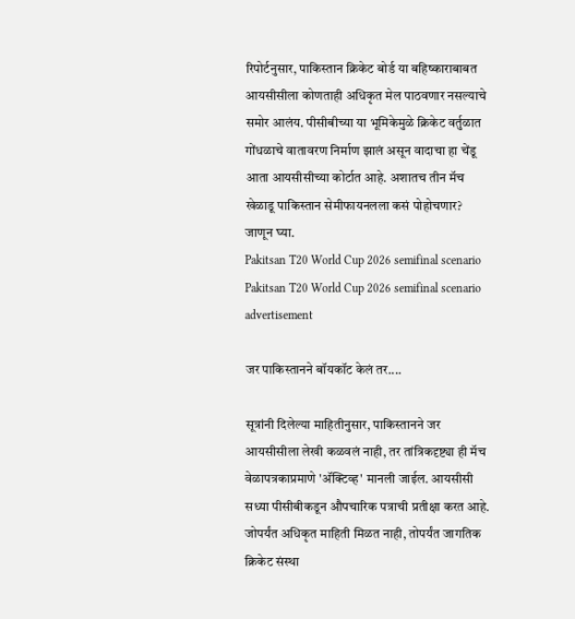रिपोर्टनुसार, पाकिस्तान क्रिकेट बोर्ड या बहिष्काराबाबत आयसीसीला कोणताही अधिकृत मेल पाठवणार नसल्याचे समोर आलंय. पीसीबीच्या या भूमिकेमुळे क्रिकेट वर्तुळात गोंधळाचे वातावरण निर्माण झालं असून वादाचा हा चेंडू आता आयसीसीच्या कोर्टात आहे. अशातच तीन मॅच खेळाडू पाकिस्तान सेमीफायनलला कसं पोहोचणार? जाणून घ्या.
Pakitsan T20 World Cup 2026 semifinal scenario
Pakitsan T20 World Cup 2026 semifinal scenario
advertisement

जर पाकिस्तानने बॉयकॉट केलं तर....

सूत्रांनी दिलेल्या माहितीनुसार, पाकिस्तानने जर आयसीसीला लेखी कळवलं नाही, तर तांत्रिकदृष्ट्या ही मॅच वेळापत्रकाप्रमाणे 'अ‍ॅक्टिव्ह' मानली जाईल. आयसीसी सध्या पीसीबीकडून औपचारिक पत्राची प्रतीक्षा करत आहे. जोपर्यंत अधिकृत माहिती मिळत नाही, तोपर्यंत जागतिक क्रिकेट संस्था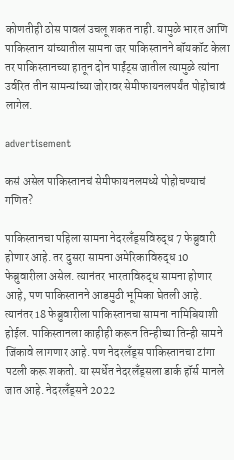कोणतीही ठोस पावलं उचलू शकत नाही. यामुळे भारत आणि पाकिस्तान यांच्यातील सामना जर पाकिस्तानने बॉयकॉट केला तर पाकिस्तानच्या हातून दोन पाईंट्स जातील त्यामुळे त्यांना उर्वरित तीन सामन्यांच्या जोरावर सेमीफायनलपर्यंत पोहोचावं लागेल.

advertisement

कसं असेल पाकिस्तानचं सेमीफायनलमध्ये पोहोचण्याचं गणित?

पाकिस्तानचा पहिला सामना नेदरलँड्सविरुद्ध 7 फेब्रुवारी होणार आहे. तर दुसरा सामना अमेरिकाविरुद्ध 10 फेब्रुवारीला असेल. त्यानंतर भारताविरुद्ध सामना होणार आहे, पण पाकिस्तानने आडमुठी भूमिका घेतली आहे. त्यानंतर 18 फेब्रुवारीला पाकिस्तानचा सामना नामिबियाशी होईल. पाकिस्तानला काहीही करून तिन्हीच्या तिन्ही सामने जिंकावे लागणार आहे. पण नेदरलँड्स पाकिस्तानचा टांगा पटली करू शकतो. या स्पर्धेत नेदरलँड्सला डार्क हॉर्स मानले जात आहे. नेदरलँड्सने 2022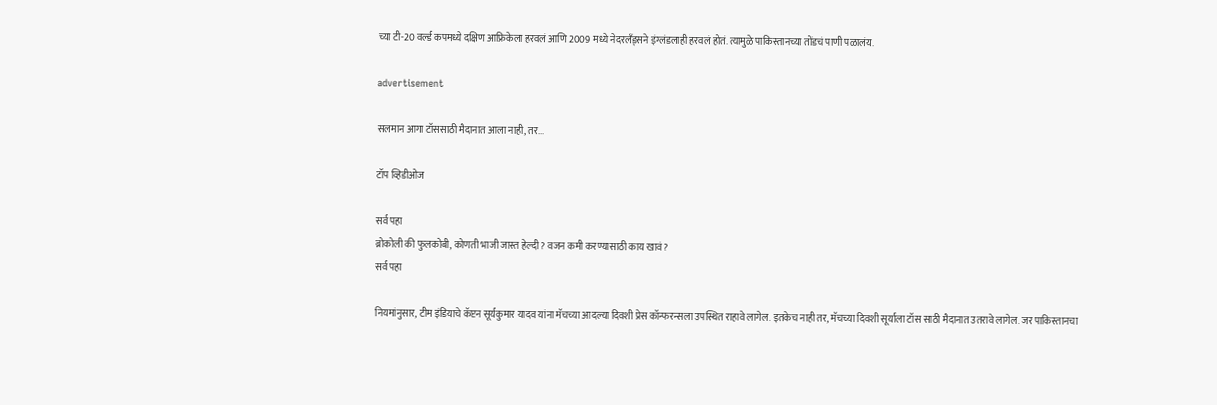च्या टी-20 वर्ल्ड कपमध्ये दक्षिण आफ्रिकेला हरवलं आणि 2009 मध्ये नेदरलँड्सने इंग्लंडलाही हरवलं होतं. त्यामुळे पाकिस्तानच्या तोंडचं पाणी पळालंय.

advertisement

सलमान आगा टॉससाठी मैदानात आला नाही, तर...

टॉप व्हिडीओज

सर्व पहा
ब्रोकोली की फुलकोबी, कोणती भाजी जास्त हेल्दी? वजन कमी करण्यासाठी काय खावं?
सर्व पहा

नियमांनुसार, टीम इंडियाचे कॅप्टन सूर्यकुमार यादव यांना मॅचच्या आदल्या दिवशी प्रेस कॉन्फरन्सला उपस्थित राहावे लागेल. इतकेच नाही तर, मॅचच्या दिवशी सूर्याला टॉस साठी मैदानात उतरावे लागेल. जर पाकिस्तानचा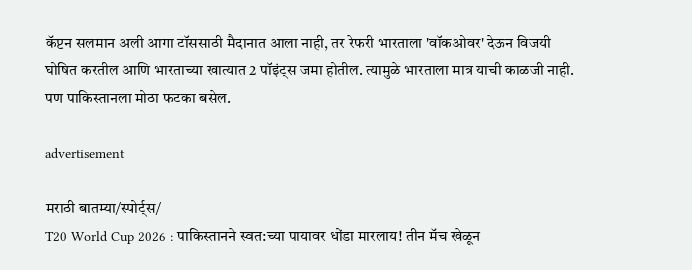कॅप्टन सलमान अली आगा टॉससाठी मैदानात आला नाही, तर रेफरी भारताला 'वॉकओवर' देऊन विजयी घोषित करतील आणि भारताच्या खात्यात 2 पॉइंट्स जमा होतील. त्यामुळे भारताला मात्र याची काळजी नाही. पण पाकिस्तानला मोठा फटका बसेल.

advertisement

मराठी बातम्या/स्पोर्ट्स/
T20 World Cup 2026 : पाकिस्तानने स्वत:च्या पायावर धोंडा मारलाय! तीन मॅच खेळून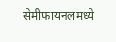सेमीफायनलमध्ये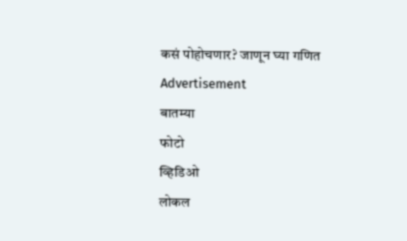कसं पोहोचणार? जाणून घ्या गणित
Advertisement
बातम्या
फोटो
व्हिडिओ
लोकल